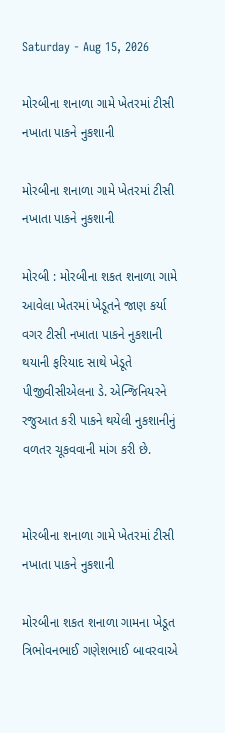Saturday - Aug 15, 2026

મોરબીના શનાળા ગામે ખેતરમાં ટીસી નખાતા પાકને નુકશાની

મોરબીના શનાળા ગામે ખેતરમાં ટીસી નખાતા પાકને નુકશાની

મોરબી : મોરબીના શકત શનાળા ગામે આવેલા ખેતરમાં ખેડૂતને જાણ કર્યા વગર ટીસી નખાતા પાકને નુકશાની થયાની ફરિયાદ સાથે ખેડૂતે પીજીવીસીએલના ડે. એન્જિનિયરને રજુઆત કરી પાકને થયેલી નુકશાનીનું વળતર ચૂકવવાની માંગ કરી છે.


મોરબીના શનાળા ગામે ખેતરમાં ટીસી નખાતા પાકને નુકશાની

મોરબીના શકત શનાળા ગામના ખેડૂત ત્રિભોવનભાઈ ગણેશભાઈ બાવરવાએ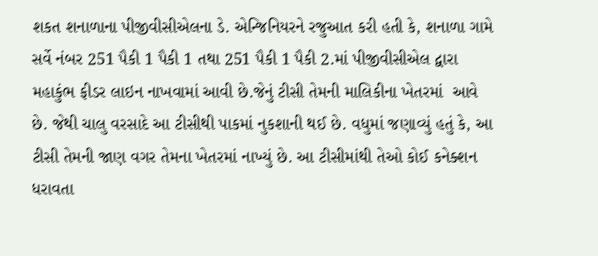શકત શનાળાના પીજીવીસીએલના ડે. એન્જિનિયરને રજુઆત કરી હતી કે, શનાળા ગામે સર્વે નંબર 251 પૈકી 1 પૈકી 1 તથા 251 પૈકી 1 પૈકી 2.માં પીજીવીસીએલ દ્વારા મહાકુંભ ફીડર લાઇન નાખવામાં આવી છે.જેનું ટીસી તેમની માલિકીના ખેતરમાં  આવે છે. જેથી ચાલુ વરસાદે આ ટીસીથી પાકમાં નુકશાની થઈ છે. વધુમાં જણાવ્યું હતું કે, આ ટીસી તેમની જાણ વગર તેમના ખેતરમાં નાખ્યું છે. આ ટીસીમાંથી તેઓ કોઈ કનેક્શન ધરાવતા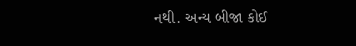નથી. અન્ય બીજા કોઈ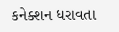કનેક્શન ધરાવતા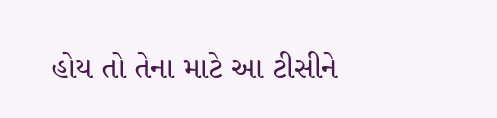હોય તો તેના માટે આ ટીસીને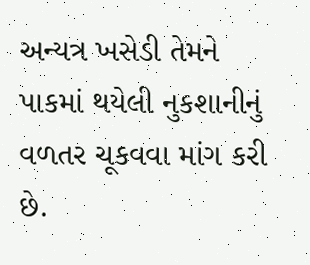અન્યત્ર ખસેડી તેમને પાકમાં થયેલી નુકશાનીનું વળતર ચૂકવવા માંગ કરી છે.